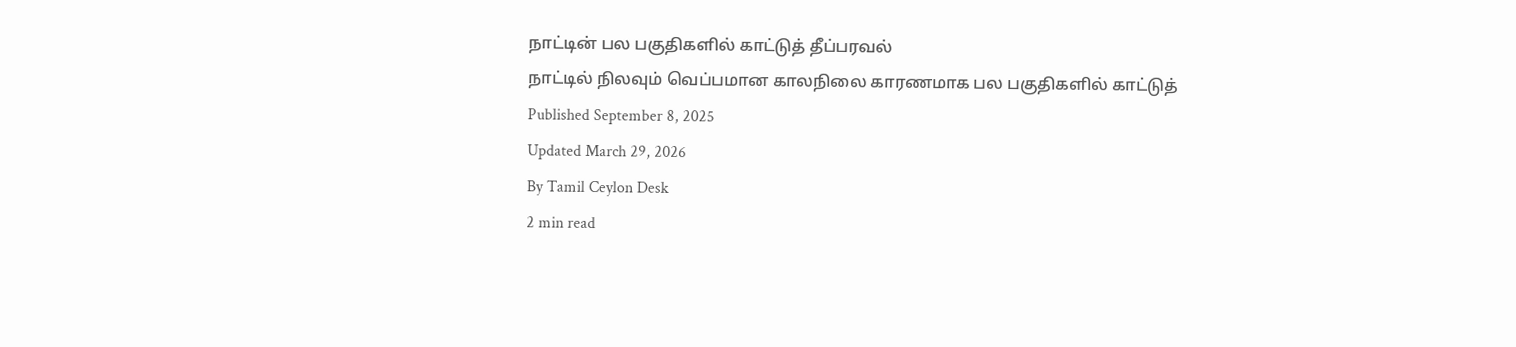நாட்டின் பல பகுதிகளில் காட்டுத் தீப்பரவல்
நாட்டில் நிலவும் வெப்பமான காலநிலை காரணமாக பல பகுதிகளில் காட்டுத்
Published September 8, 2025
Updated March 29, 2026
By Tamil Ceylon Desk
2 min read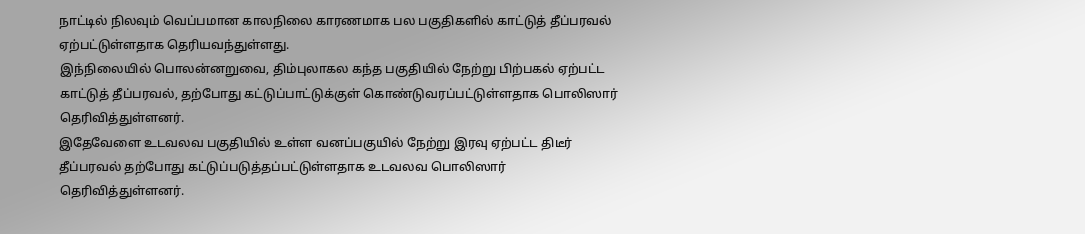நாட்டில் நிலவும் வெப்பமான காலநிலை காரணமாக பல பகுதிகளில் காட்டுத் தீப்பரவல் ஏற்பட்டுள்ளதாக தெரியவந்துள்ளது.
இந்நிலையில் பொலன்னறுவை, திம்புலாகல கந்த பகுதியில் நேற்று பிற்பகல் ஏற்பட்ட காட்டுத் தீப்பரவல், தற்போது கட்டுப்பாட்டுக்குள் கொண்டுவரப்பட்டுள்ளதாக பொலிஸார் தெரிவித்துள்ளனர்.
இதேவேளை உடவலவ பகுதியில் உள்ள வனப்பகுயில் நேற்று இரவு ஏற்பட்ட திடீர் தீப்பரவல் தற்போது கட்டுப்படுத்தப்பட்டுள்ளதாக உடவலவ பொலிஸார் தெரிவித்துள்ளனர்.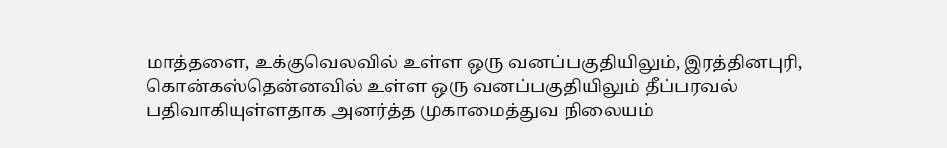மாத்தளை, உக்குவெலவில் உள்ள ஒரு வனப்பகுதியிலும், இரத்தினபுரி, கொன்கஸ்தென்னவில் உள்ள ஒரு வனப்பகுதியிலும் தீப்பரவல் பதிவாகியுள்ளதாக அனர்த்த முகாமைத்துவ நிலையம்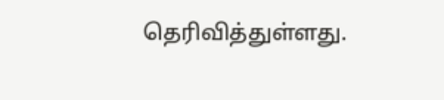தெரிவித்துள்ளது.